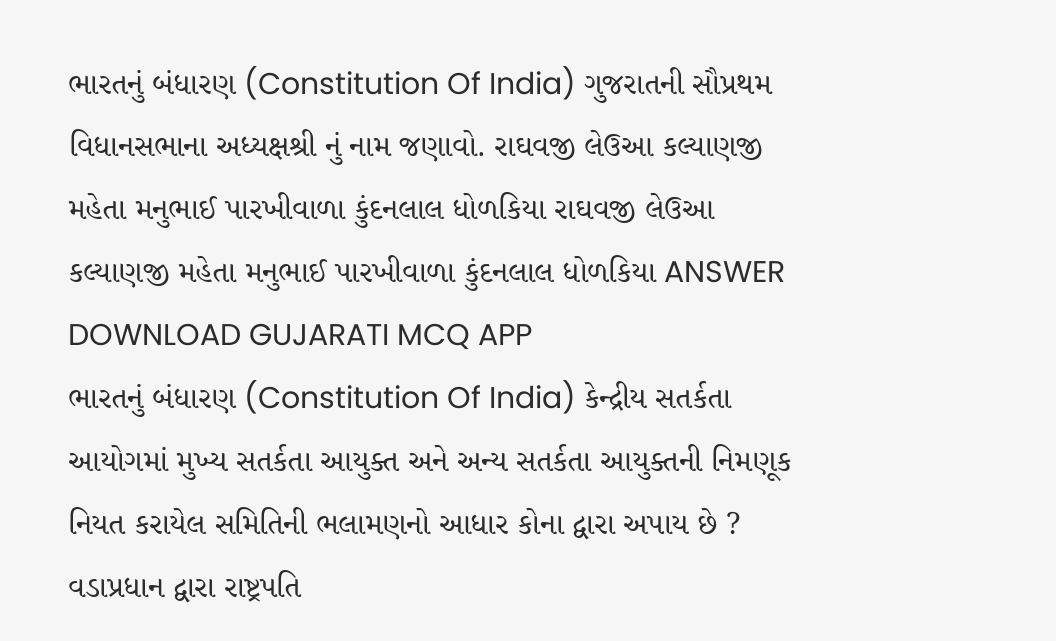ભારતનું બંધારણ (Constitution Of India) ગુજરાતની સૌપ્રથમ વિધાનસભાના અધ્યક્ષશ્રી નું નામ જણાવો. રાઘવજી લેઉઆ કલ્યાણજી મહેતા મનુભાઈ પારખીવાળા કુંદનલાલ ધોળકિયા રાઘવજી લેઉઆ કલ્યાણજી મહેતા મનુભાઈ પારખીવાળા કુંદનલાલ ધોળકિયા ANSWER DOWNLOAD GUJARATI MCQ APP
ભારતનું બંધારણ (Constitution Of India) કેન્દ્રીય સતર્કતા આયોગમાં મુખ્ય સતર્કતા આયુક્ત અને અન્ય સતર્કતા આયુક્તની નિમણૂક નિયત કરાયેલ સમિતિની ભલામણનો આધાર કોના દ્વારા અપાય છે ? વડાપ્રધાન દ્વારા રાષ્ટ્રપતિ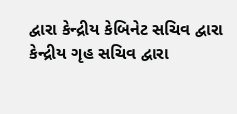દ્વારા કેન્દ્રીય કેબિનેટ સચિવ દ્વારા કેન્દ્રીય ગૃહ સચિવ દ્વારા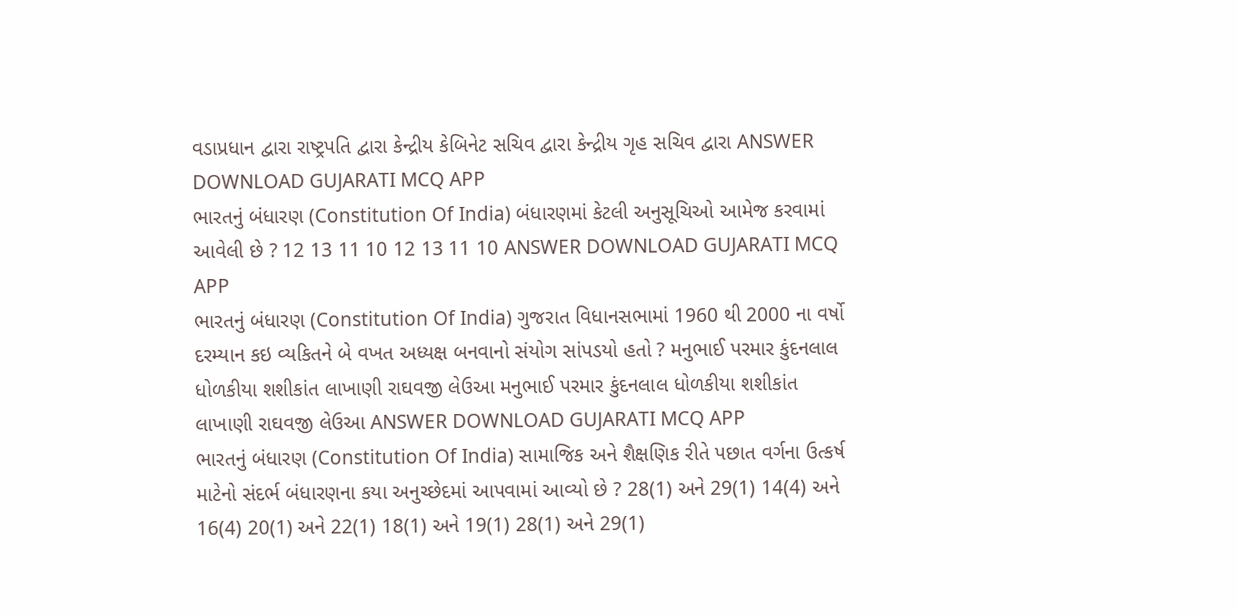વડાપ્રધાન દ્વારા રાષ્ટ્રપતિ દ્વારા કેન્દ્રીય કેબિનેટ સચિવ દ્વારા કેન્દ્રીય ગૃહ સચિવ દ્વારા ANSWER DOWNLOAD GUJARATI MCQ APP
ભારતનું બંધારણ (Constitution Of India) બંધારણમાં કેટલી અનુસૂચિઓ આમેજ કરવામાં આવેલી છે ? 12 13 11 10 12 13 11 10 ANSWER DOWNLOAD GUJARATI MCQ APP
ભારતનું બંધારણ (Constitution Of India) ગુજરાત વિધાનસભામાં 1960 થી 2000 ના વર્ષો દરમ્યાન કઇ વ્યકિતને બે વખત અધ્યક્ષ બનવાનો સંયોગ સાંપડયો હતો ? મનુભાઈ પરમાર કુંદનલાલ ધોળકીયા શશીકાંત લાખાણી રાઘવજી લેઉઆ મનુભાઈ પરમાર કુંદનલાલ ધોળકીયા શશીકાંત લાખાણી રાઘવજી લેઉઆ ANSWER DOWNLOAD GUJARATI MCQ APP
ભારતનું બંધારણ (Constitution Of India) સામાજિક અને શૈક્ષણિક રીતે પછાત વર્ગના ઉત્કર્ષ માટેનો સંદર્ભ બંધારણના કયા અનુચ્છેદમાં આપવામાં આવ્યો છે ? 28(1) અને 29(1) 14(4) અને 16(4) 20(1) અને 22(1) 18(1) અને 19(1) 28(1) અને 29(1)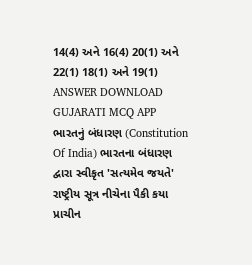14(4) અને 16(4) 20(1) અને 22(1) 18(1) અને 19(1) ANSWER DOWNLOAD GUJARATI MCQ APP
ભારતનું બંધારણ (Constitution Of India) ભારતના બંધારણ દ્વારા સ્વીકૃત 'સત્યમેવ જયતે' રાષ્ટ્રીય સૂત્ર નીચેના પૈકી કયા પ્રાચીન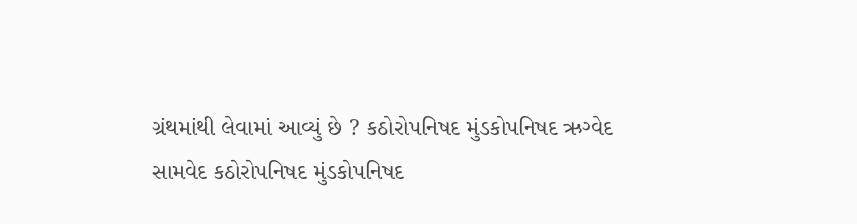ગ્રંથમાંથી લેવામાં આવ્યું છે ? કઠોરોપનિષદ મુંડકોપનિષદ ઋગ્વેદ સામવેદ કઠોરોપનિષદ મુંડકોપનિષદ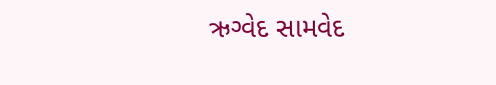ઋગ્વેદ સામવેદ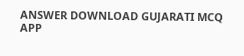ANSWER DOWNLOAD GUJARATI MCQ APP